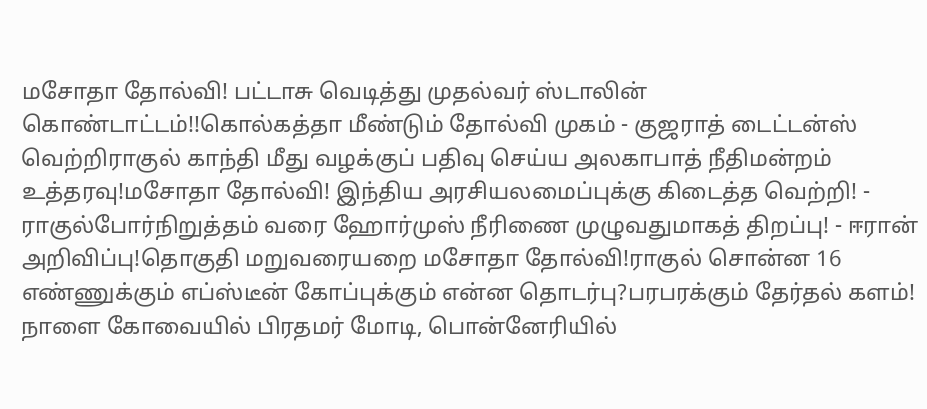மசோதா தோல்வி! பட்டாசு வெடித்து முதல்வர் ஸ்டாலின் கொண்டாட்டம்!!கொல்கத்தா மீண்டும் தோல்வி முகம் - குஜராத் டைட்டன்ஸ் வெற்றிராகுல் காந்தி மீது வழக்குப் பதிவு செய்ய அலகாபாத் நீதிமன்றம் உத்தரவு!மசோதா தோல்வி! இந்திய அரசியலமைப்புக்கு கிடைத்த வெற்றி! - ராகுல்போர்நிறுத்தம் வரை ஹோர்முஸ் நீரிணை முழுவதுமாகத் திறப்பு! - ஈரான் அறிவிப்பு!தொகுதி மறுவரையறை மசோதா தோல்வி!ராகுல் சொன்ன 16 எண்ணுக்கும் எப்ஸ்டீன் கோப்புக்கும் என்ன தொடர்பு?பரபரக்கும் தேர்தல் களம்! நாளை கோவையில் பிரதமர் மோடி, பொன்னேரியில்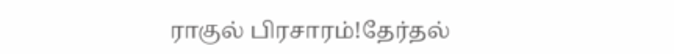ராகுல் பிரசாரம்!தேர்தல்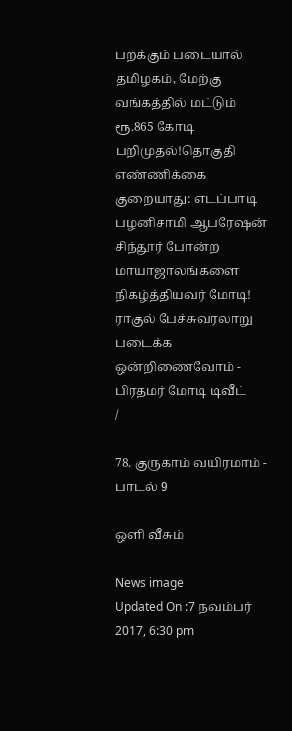பறக்கும் படையால் தமிழகம், மேற்கு வங்கத்தில் மட்டும் ரூ.865 கோடி பறிமுதல்!தொகுதி எண்ணிக்கை குறையாது: எடப்பாடி பழனிசாமி ஆபரேஷன் சிந்தூர் போன்ற மாயாஜாலங்களை நிகழ்த்தியவர் மோடி! ராகுல் பேச்சுவரலாறு படைக்க ஒன்றிணைவோம் - பிரதமர் மோடி டிவீட்
/

78. குருகாம் வயிரமாம் - பாடல் 9

ஒளி வீசும்

News image
Updated On :7 நவம்பர் 2017, 6:30 pm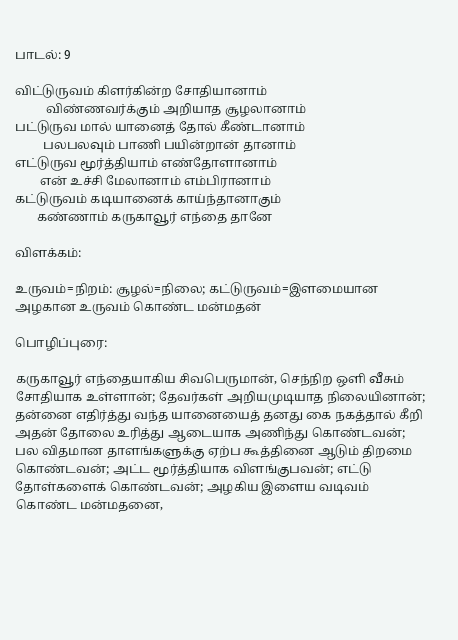பாடல்: 9

விட்டுருவம் கிளர்கின்ற சோதியானாம்
          விண்ணவர்க்கும் அறியாத சூழலானாம்
பட்டுருவ மால் யானைத் தோல் கீண்டானாம்
         பலபலவும் பாணி பயின்றான் தானாம்
எட்டுருவ மூர்த்தியாம் எண்தோளானாம்
        என் உச்சி மேலானாம் எம்பிரானாம்
கட்டுருவம் கடியானைக் காய்ந்தானாகும்
       கண்ணாம் கருகாவூர் எந்தை தானே

விளக்கம்:

உருவம்=நிறம்: சூழல்=நிலை; கட்டுருவம்=இளமையான அழகான உருவம் கொண்ட மன்மதன்

பொழிப்புரை:

கருகாவூர் எந்தையாகிய சிவபெருமான், செந்நிற ஒளி வீசும் சோதியாக உள்ளான்; தேவர்கள் அறியமுடியாத நிலையினான்; தன்னை எதிர்த்து வந்த யானையைத் தனது கை நகத்தால் கீறி அதன் தோலை உரித்து ஆடையாக அணிந்து கொண்டவன்; பல விதமான தாளங்களுக்கு ஏற்ப கூத்தினை ஆடும் திறமை கொண்டவன்; அட்ட மூர்த்தியாக விளங்குபவன்; எட்டு தோள்களைக் கொண்டவன்; அழகிய இளைய வடிவம் கொண்ட மன்மதனை,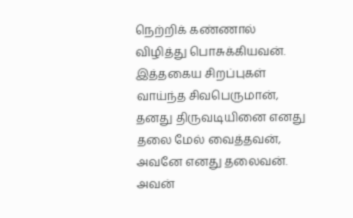நெற்றிக் கண்ணால் விழித்து பொசுக்கியவன். இத்தகைய சிறப்புகள் வாய்ந்த சிவபெருமான், தனது திருவடியினை எனது தலை மேல் வைத்தவன், அவனே எனது தலைவன். அவன்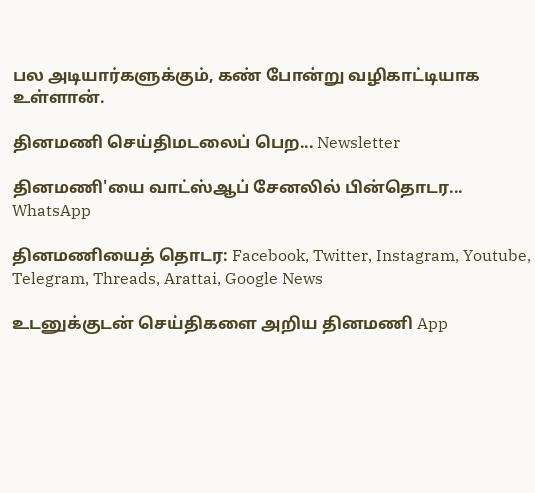பல அடியார்களுக்கும், கண் போன்று வழிகாட்டியாக உள்ளான்.

தினமணி செய்திமடலைப் பெற... Newsletter

தினமணி'யை வாட்ஸ்ஆப் சேனலில் பின்தொடர... WhatsApp

தினமணியைத் தொடர: Facebook, Twitter, Instagram, Youtube, Telegram, Threads, Arattai, Google News

உடனுக்குடன் செய்திகளை அறிய தினமணி App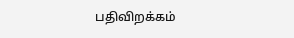பதிவிறக்கம்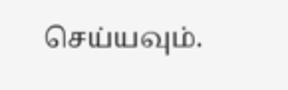செய்யவும்.